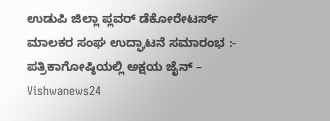ಉಡುಪಿ ಜಿಲ್ಲಾ ಪ್ಲವರ್ ಡೆಕೋರೇಟರ್ಸ್ ಮಾಲಕರ ಸಂಘ ಉದ್ಘಾಟನೆ ಸಮಾರಂಭ :- ಪತ್ರಿಕಾಗೋಷ್ಠಿಯಲ್ಲಿ ಅಕ್ಷಯ ಜೈನ್ – Vishwanews24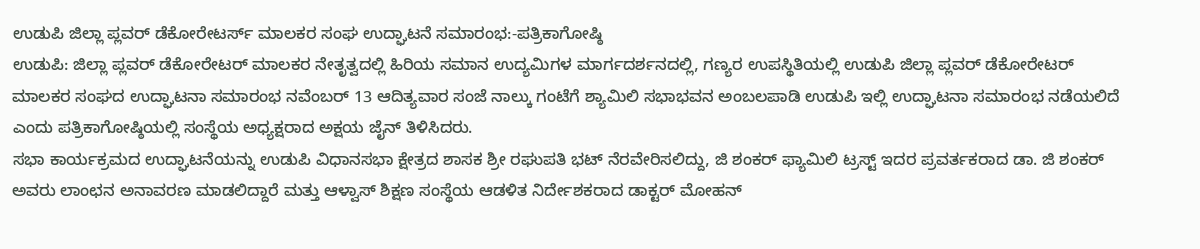ಉಡುಪಿ ಜಿಲ್ಲಾ ಪ್ಲವರ್ ಡೆಕೋರೇಟರ್ಸ್ ಮಾಲಕರ ಸಂಘ ಉದ್ಘಾಟನೆ ಸಮಾರಂಭ:-ಪತ್ರಿಕಾಗೋಷ್ಠಿ
ಉಡುಪಿ: ಜಿಲ್ಲಾ ಪ್ಲವರ್ ಡೆಕೋರೇಟರ್ ಮಾಲಕರ ನೇತೃತ್ವದಲ್ಲಿ ಹಿರಿಯ ಸಮಾನ ಉದ್ಯಮಿಗಳ ಮಾರ್ಗದರ್ಶನದಲ್ಲಿ, ಗಣ್ಯರ ಉಪಸ್ಥಿತಿಯಲ್ಲಿ ಉಡುಪಿ ಜಿಲ್ಲಾ ಪ್ಲವರ್ ಡೆಕೋರೇಟರ್ ಮಾಲಕರ ಸಂಘದ ಉದ್ಘಾಟನಾ ಸಮಾರಂಭ ನವೆಂಬರ್ 13 ಆದಿತ್ಯವಾರ ಸಂಜೆ ನಾಲ್ಕು ಗಂಟೆಗೆ ಶ್ಯಾಮಿಲಿ ಸಭಾಭವನ ಅಂಬಲಪಾಡಿ ಉಡುಪಿ ಇಲ್ಲಿ ಉದ್ಘಾಟನಾ ಸಮಾರಂಭ ನಡೆಯಲಿದೆ ಎಂದು ಪತ್ರಿಕಾಗೋಷ್ಠಿಯಲ್ಲಿ ಸಂಸ್ಥೆಯ ಅಧ್ಯಕ್ಷರಾದ ಅಕ್ಷಯ ಜೈನ್ ತಿಳಿಸಿದರು.
ಸಭಾ ಕಾರ್ಯಕ್ರಮದ ಉದ್ಘಾಟನೆಯನ್ನು ಉಡುಪಿ ವಿಧಾನಸಭಾ ಕ್ಷೇತ್ರದ ಶಾಸಕ ಶ್ರೀ ರಘುಪತಿ ಭಟ್ ನೆರವೇರಿಸಲಿದ್ದು, ಜಿ ಶಂಕರ್ ಫ್ಯಾಮಿಲಿ ಟ್ರಸ್ಟ್ ಇದರ ಪ್ರವರ್ತಕರಾದ ಡಾ. ಜಿ ಶಂಕರ್ ಅವರು ಲಾಂಛನ ಅನಾವರಣ ಮಾಡಲಿದ್ದಾರೆ ಮತ್ತು ಆಳ್ವಾಸ್ ಶಿಕ್ಷಣ ಸಂಸ್ಥೆಯ ಆಡಳಿತ ನಿರ್ದೇಶಕರಾದ ಡಾಕ್ಟರ್ ಮೋಹನ್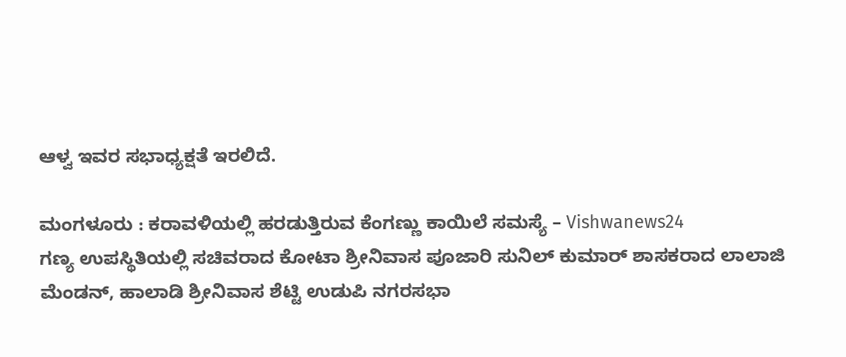ಆಳ್ವ ಇವರ ಸಭಾಧ್ಯಕ್ಷತೆ ಇರಲಿದೆ.

ಮಂಗಳೂರು : ಕರಾವಳಿಯಲ್ಲಿ ಹರಡುತ್ತಿರುವ ಕೆಂಗಣ್ಣು ಕಾಯಿಲೆ ಸಮಸ್ಯೆ – Vishwanews24
ಗಣ್ಯ ಉಪಸ್ಥಿತಿಯಲ್ಲಿ ಸಚಿವರಾದ ಕೋಟಾ ಶ್ರೀನಿವಾಸ ಪೂಜಾರಿ ಸುನಿಲ್ ಕುಮಾರ್ ಶಾಸಕರಾದ ಲಾಲಾಜಿ ಮೆಂಡನ್, ಹಾಲಾಡಿ ಶ್ರೀನಿವಾಸ ಶೆಟ್ಟಿ ಉಡುಪಿ ನಗರಸಭಾ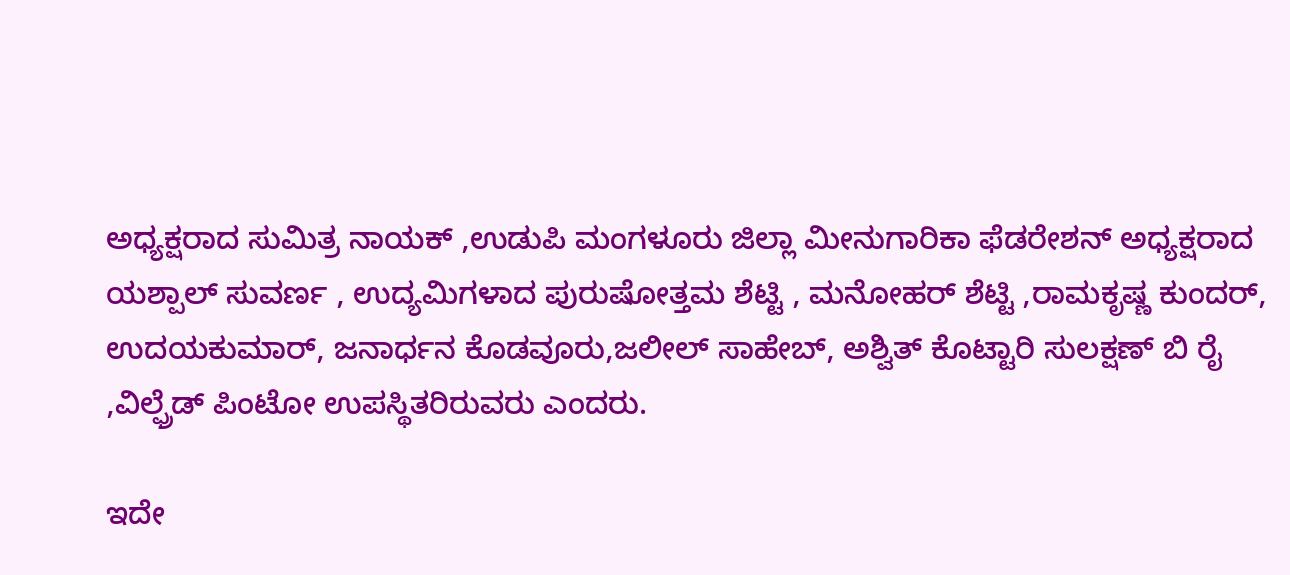ಅಧ್ಯಕ್ಷರಾದ ಸುಮಿತ್ರ ನಾಯಕ್ ,ಉಡುಪಿ ಮಂಗಳೂರು ಜಿಲ್ಲಾ ಮೀನುಗಾರಿಕಾ ಫೆಡರೇಶನ್ ಅಧ್ಯಕ್ಷರಾದ ಯಶ್ಪಾಲ್ ಸುವರ್ಣ , ಉದ್ಯಮಿಗಳಾದ ಪುರುಷೋತ್ತಮ ಶೆಟ್ಟಿ , ಮನೋಹರ್ ಶೆಟ್ಟಿ ,ರಾಮಕೃಷ್ಣ ಕುಂದರ್, ಉದಯಕುಮಾರ್, ಜನಾರ್ಧನ ಕೊಡವೂರು,ಜಲೀಲ್ ಸಾಹೇಬ್, ಅಶ್ವಿತ್ ಕೊಟ್ಟಾರಿ ಸುಲಕ್ಷಣ್ ಬಿ ರೈ ,ವಿಲ್ಫ್ರೆಡ್ ಪಿಂಟೋ ಉಪಸ್ಥಿತರಿರುವರು ಎಂದರು.

ಇದೇ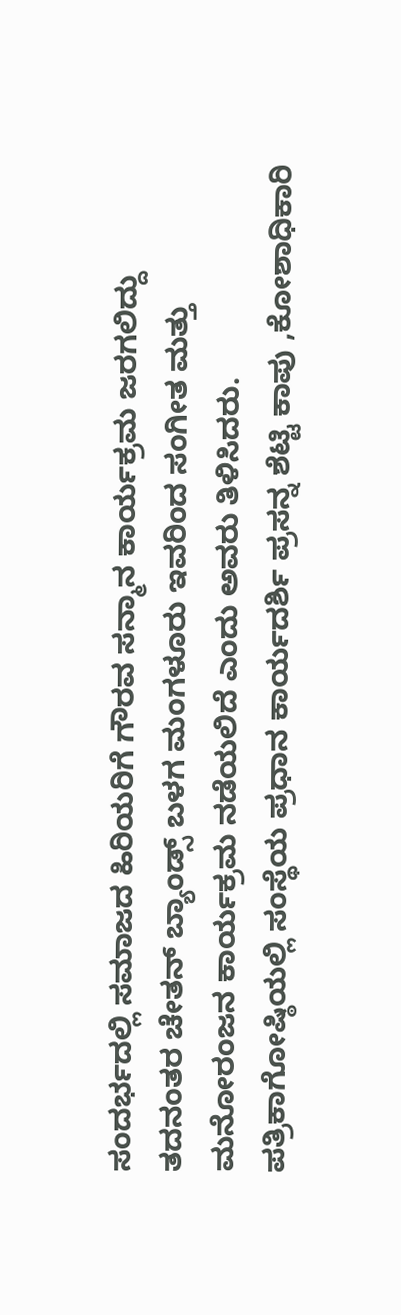ಸಂದರ್ಭದಲ್ಲಿ ಸಮಾಜದ ಹಿರಿಯರಿಗೆ ಗೌರವ ಸನ್ಮಾನ ಕಾರ್ಯಕ್ರಮ ಜರಗಲಿದ್ದು ತದನಂತರ ಚೇತನ್ ಬ್ಯಾಂಡ್ಸ್ ಬಳಗ ಮಂಗಳೂರು ಇವರಿಂದ ಸಂಗೀತ ಮತ್ತು ಮನೋರಂಜನ ಕಾರ್ಯಕ್ರಮ ನಡೆಯಲಿದೆ ಎಂದು ಅವರು ತಿಳಿಸಿದರು.
ಪತ್ರಿಕಾಗೋಷ್ಠಿಯಲ್ಲಿ ಸಂಸ್ಥೆಯ ಪ್ರಧಾನ ಕಾರ್ಯದರ್ಶಿ ಪ್ರಸನ್ನ ಶೆಟ್ಟಿ ಕಾಪು ,ಕೋಶಾಧಿಕಾರಿ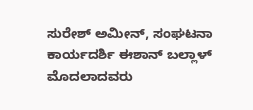ಸುರೇಶ್ ಅಮೀನ್, ಸಂಘಟನಾ ಕಾರ್ಯದರ್ಶಿ ಈಶಾನ್ ಬಲ್ಲಾಳ್ ಮೊದಲಾದವರು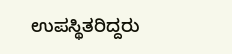ಉಪಸ್ಥಿತರಿದ್ದರು